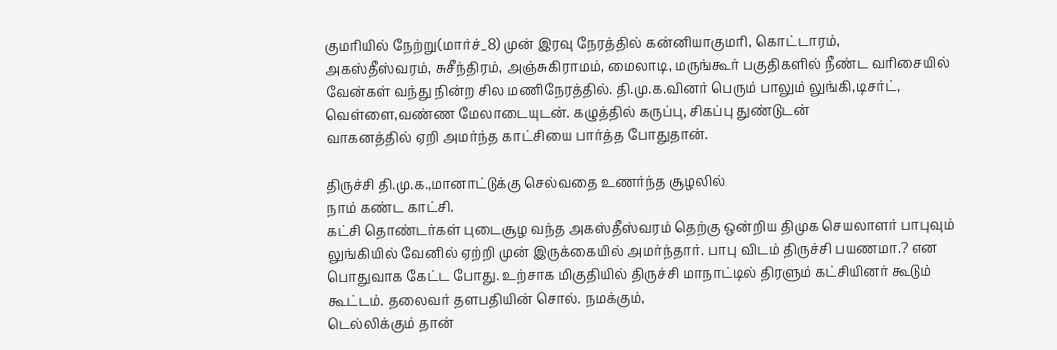குமரியில் நேற்று(மார்ச்_8) முன் இரவு நேரத்தில் கன்னியாகுமரி, கொட்டாரம்,
அகஸ்தீஸ்வரம், சுசீந்திரம், அஞ்சுகிராமம், மைலாடி, மருங்கூர் பகுதிகளில் நீண்ட வரிசையில் வேன்கள் வந்து நின்ற சில மணிநேரத்தில். தி.மு.க.வினர் பெரும் பாலும் லுங்கி,டிசர்ட், வெள்ளை,வண்ண மேலாடையுடன். கழுத்தில் கருப்பு, சிகப்பு துண்டுடன்
வாகனத்தில் ஏறி அமர்ந்த காட்சியை பார்த்த போதுதான்.

திருச்சி தி.மு.க.,மானாட்டுக்கு செல்வதை உணர்ந்த சூழலில்
நாம் கண்ட காட்சி.
கட்சி தொண்டர்கள் புடைசூழ வந்த அகஸ்தீஸ்வரம் தெற்கு ஒன்றிய திமுக செயலாளர் பாபுவும் லுங்கியில் வேனில் ஏற்றி முன் இருக்கையில் அமர்ந்தார். பாபு விடம் திருச்சி பயணமா.? என பொதுவாக கேட்ட போது. உற்சாக மிகுதியில் திருச்சி மாநாட்டில் திரளும் கட்சியினர் கூடும் கூட்டம். தலைவர் தளபதியின் சொல். நமக்கும்,
டெல்லிக்கும் தான்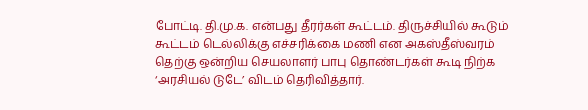போட்டி. தி.மு.க. என்பது தீரர்கள் கூட்டம். திருச்சியில் கூடும் கூட்டம் டெல்லிக்கு எச்சரிக்கை மணி என அகஸ்தீஸ்வரம் தெற்கு ஒன்றிய செயலாளர் பாபு தொண்டர்கள் கூடி நிற்க ‘அரசியல் டுடே’ விடம் தெரிவித்தார்.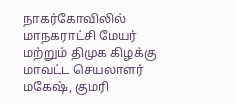நாகர்கோவிலில் மாநகராட்சி மேயர் மற்றும் திமுக கிழக்கு மாவட்ட செயலாளர் மகேஷ், குமரி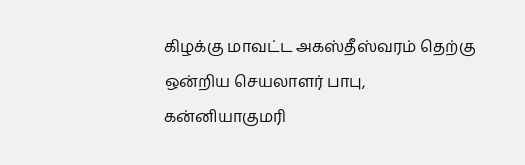கிழக்கு மாவட்ட அகஸ்தீஸ்வரம் தெற்கு ஒன்றிய செயலாளர் பாபு, கன்னியாகுமரி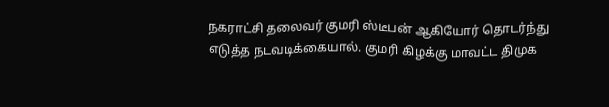நகராட்சி தலைவர் குமரி ஸ்டீபன் ஆகியோர் தொடர்ந்து எடுத்த நடவடிக்கையால். குமரி கிழக்கு மாவட்ட திமுக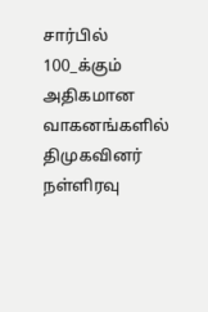சார்பில் 100_க்கும் அதிகமான வாகனங்களில் திமுகவினர் நள்ளிரவு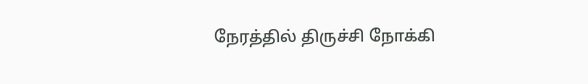நேரத்தில் திருச்சி நோக்கி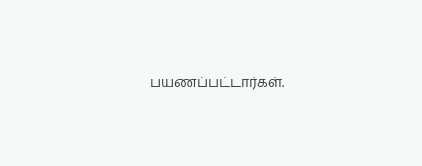பயணப்பட்டார்கள்.